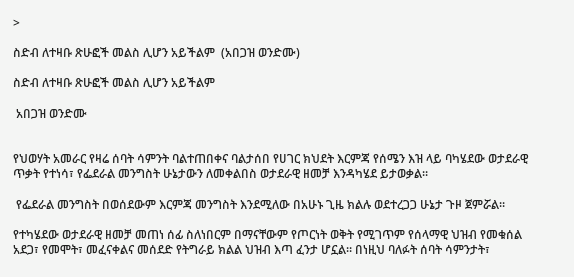>

ስድብ ለተዛቡ ጽሁፎች መልስ ሊሆን አይችልም  (አበጋዝ ወንድሙ)

ስድብ ለተዛቡ ጽሁፎች መልስ ሊሆን አይችልም

 አበጋዝ ወንድሙ


የህወሃት አመራር የዛሬ ሰባት ሳምንት ባልተጠበቀና ባልታሰበ የሀገር ክህደት እርምጃ የሰሜን እዝ ላይ ባካሄደው ወታደራዊ ጥቃት የተነሳ፣ የፌደራል መንግስት ሁኔታውን ለመቀልበስ ወታደራዊ ዘመቻ እንዳካሄደ ይታወቃል።

 የፌደራል መንግስት በወሰደውም እርምጃ መንግስት እንደሚለው በአሁኑ ጊዜ ክልሉ ወደተረጋጋ ሁኔታ ጉዞ ጀምሯል።

የተካሄደው ወታደራዊ ዘመቻ መጠነ ሰፊ ስለነበርም በማናቸውም የጦርነት ወቅት የሚገጥም የሰላማዊ ህዝብ የመቁሰል አደጋ፣ የመሞት፣ መፈናቀልና መሰደድ የትግራይ ክልል ህዝብ እጣ ፈንታ ሆኗል። በነዚህ ባለፉት ሰባት ሳምንታት፣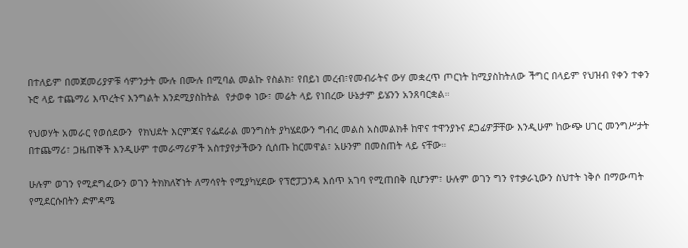በተለይም በመጀመሪያዎቹ ሳምንታት ሙሉ በሙሉ በሚባል መልኩ የስልክ፣ የበይነ መረብ፣የመብራትና ውሃ መቋረጥ ጦርነት ከሚያስከትለው ችግር በላይም የህዝብ የቀን ተቀን ኑሮ ላይ ተጨማሪ እጥረትና እንግልት እንደሚያስከትል  የታወቀ ነው፣ መሬት ላይ የነበረው ሁኔታም ይሄንን አንጸባርቋል።

የህወሃት አመራር የወሰደውን  የክህደት እርምጃና የፌደራል መንግስት ያካሄደውን ግብረ መልስ አስመልክቶ ከዋና ተዋንያኑና ደጋፊዎቻቸው እንዲሁም ከውጭ ሀገር መንግሥታት በተጨማሪ፣ ጋዜጠኞች እንዲሁም ተመራማሪዎች አስተያየታችውን ሲሰጡ ከርመዋል፣ አሁንም በመስጠት ላይ ናቸው።

ሁሉም ወገን የሚደግፈውን ወገን ትክክለኛነት ለማሳየት የሚያካሂደው የፕሮፓጋንዳ እሰጥ አገባ የሚጠበቅ ቢሆንም፣ ሁሉም ወገን ግን የተቃራኒውን ስህተት ነቅሶ በማውጣት የሚደርሱበትን ድምዳሜ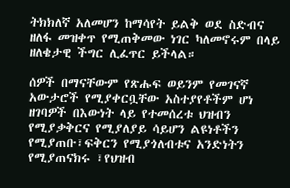ትክክለኛ አለመሆን ከማሳየት ይልቅ ወደ ስድብና ዘለፋ መዝቀጥ የሚጠቅመው ነገር ካለመኖሩም በላይ ዘለቄታዊ ችግር ሊፈጥር ይችላል።

ሰዎች በማናቸውም የጽሑፍ ወይንም የመገናኛ አውታሮች የሚያቀርቧቸው አስተያየቶችም ሆነ ዘገባዎች በእውነት ላይ የተመሰረቱ ህዝብን የሚያቃቅርና የሚያለያይ ሳይሆን ልዩነቶችን የሚያጠቡ፣ፍቅርን የሚያጎለብቱና አንድነትን የሚያጠናክሩ ፣የህዝብ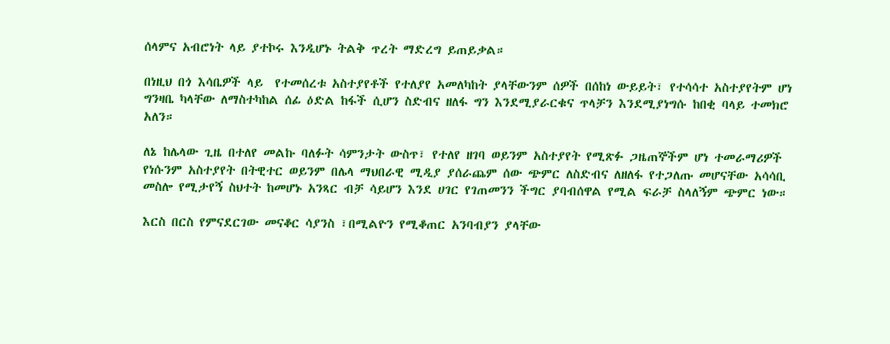ሰላምና አብሮነት ላይ ያተኮሩ እንዲሆኑ ትልቅ ጥረት ማድረግ ይጠይቃል።

በነዚህ በጎ እሳቤዎች ላይ  የተመሰረቱ አስተያየቶች የተለያየ አመለካከት ያላቸውንም ሰዎች በሰከነ ውይይት፣ የተሳሳተ አስተያየትም ሆነ ግንዛቤ ካላቸው ለማስተካከል ሰፊ ዕድል ከፋች ሲሆን ስድብና ዘለፋ ግን እንደሚያራርቁና ጥላቻን እንደሚያነግሱ ከበቂ ባላይ ተመክሮ አለን።

ለኔ ከሌላው ጊዜ በተለየ መልኩ ባለፉት ሳምንታት ውስጥ፣ የተለየ ዘገባ ወይንም አስተያየት የሚጽፉ ጋዜጠኞችም ሆነ ተመራማሪዎች የነሱንም አስተያየት በትዊተር ወይንም በሌላ ማህበራዊ ሚዲያ ያሰራጨም ሰው ጭምር ለስድብና ለዘለፋ የተጋለጡ መሆናቸው አሳሳቢ መስሎ የሚታየኝ ስህተት ከመሆኑ አንጻር ብቻ ሳይሆን እንደ ሀገር የገጠመንን ችግር ያባብሰዋል የሚል ፍራቻ ስላለኝም ጭምር ነው።

እርስ በርስ የምናደርገው መናቆር ሳያንስ ፣በሚልዮን የሚቆጠር አንባብያን ያላቸው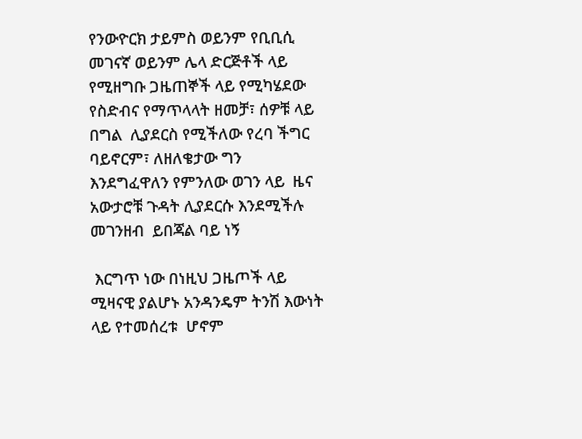የንውዮርክ ታይምስ ወይንም የቢቢሲ መገናኛ ወይንም ሌላ ድርጅቶች ላይ የሚዘግቡ ጋዜጠኞች ላይ የሚካሄደው የስድብና የማጥላላት ዘመቻ፣ ሰዎቹ ላይ በግል  ሊያደርስ የሚችለው የረባ ችግር ባይኖርም፣ ለዘለቄታው ግን እንደግፈዋለን የምንለው ወገን ላይ  ዜና አውታሮቹ ጉዳት ሊያደርሱ እንደሚችሉ መገንዘብ  ይበጃል ባይ ነኝ

 እርግጥ ነው በነዚህ ጋዜጦች ላይ ሚዛናዊ ያልሆኑ አንዳንዴም ትንሽ እውነት ላይ የተመሰረቱ  ሆኖም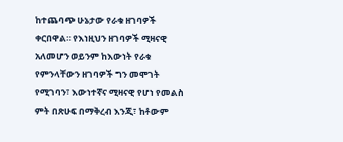ከተጨባጭ ሁኔታው የራቁ ዘገባዎች ቀርበዋል። የእነዚህን ዘገባዎች ሚዛናዊ አለመሆን ወይንም ከእውነት የራቁ የምንላቸውን ዘገባዎች ግን መሞገት የሚገባን፣ እውነተኛና ሚዛናዊ የሆነ የመልስ ምት በጽሁፍ በማቅረብ እንጂ፣ ከቶውም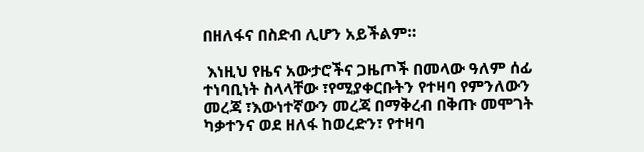በዘለፋና በስድብ ሊሆን አይችልም።

 እነዚህ የዜና አውታሮችና ጋዜጦች በመላው ዓለም ሰፊ ተነባቢነት ስላላቸው ፣የሚያቀርቡትን የተዛባ የምንለውን መረጃ ፣እውነተኛውን መረጃ በማቅረብ በቅጡ መሞገት ካቃተንና ወደ ዘለፋ ከወረድን፣ የተዛባ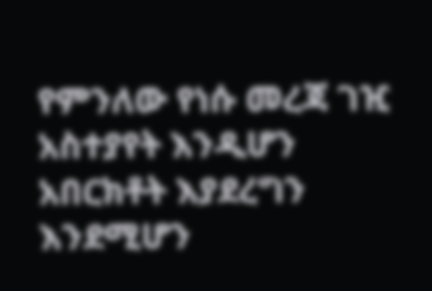የምንለው የነሱ መረጃ ገዢ አስተያየት እንዲሆን አበርክቶት እያደረግን እንደሚሆን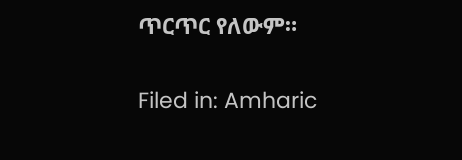ጥርጥር የለውም።

Filed in: Amharic